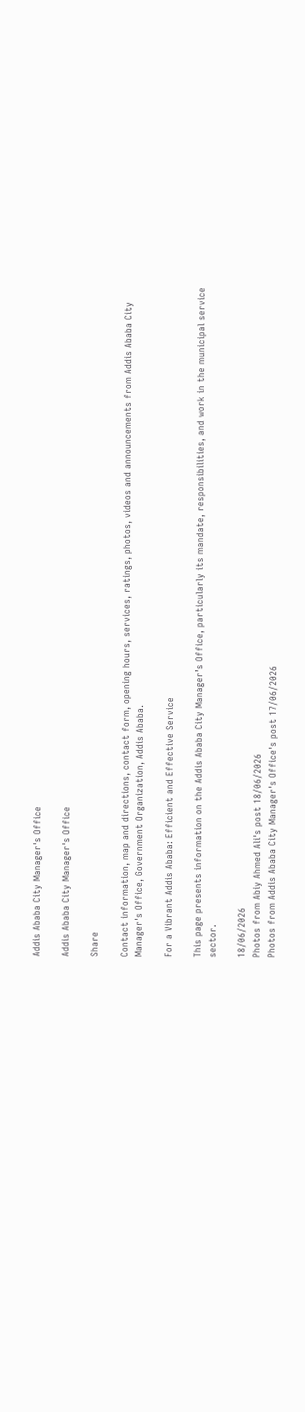Addis Ababa City Manager's Office

Addis Ababa City Manager's Office

Share

Contact information, map and directions, contact form, opening hours, services, ratings, photos, videos and announcements from Addis Ababa City Manager's Office, Government Organization, Addis Ababa.

For a Vibrant Addis Ababa: Efficient and Effective Service

This page presents information on the Addis Ababa City Manager’s Office, particularly its mandate, responsibilities, and work in the municipal service sector.

18/06/2026
Photos from Abiy Ahmed Ali's post 18/06/2026
Photos from Addis Ababa City Manager's Office's post 17/06/2026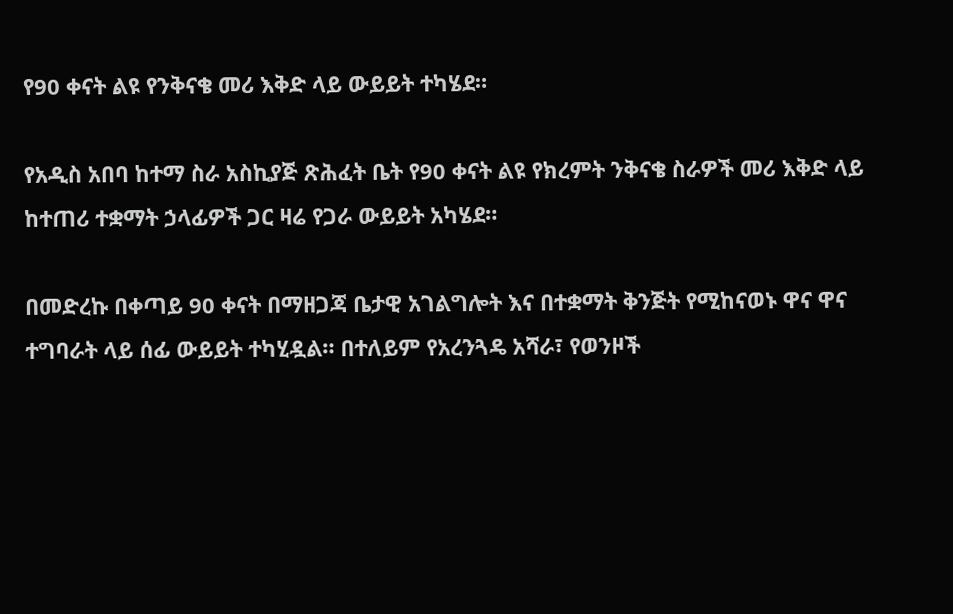የ90 ቀናት ልዩ የንቅናቄ መሪ እቅድ ላይ ውይይት ተካሄደ።

የአዲስ አበባ ከተማ ስራ አስኪያጅ ጽሕፈት ቤት የ90 ቀናት ልዩ የክረምት ንቅናቄ ስራዎች መሪ እቅድ ላይ ከተጠሪ ተቋማት ኃላፊዎች ጋር ዛሬ የጋራ ውይይት አካሄደ።

በመድረኩ በቀጣይ 90 ቀናት በማዘጋጃ ቤታዊ አገልግሎት እና በተቋማት ቅንጅት የሚከናወኑ ዋና ዋና ተግባራት ላይ ሰፊ ውይይት ተካሂዷል። በተለይም የአረንጓዴ አሻራ፣ የወንዞች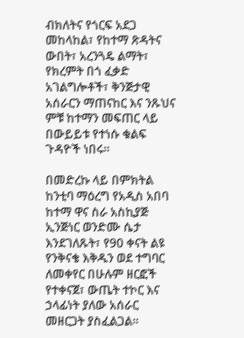ብክለትና የጎርፍ አደጋ መከላከል፣ የከተማ ጽዳትና ውበት፣ አረንጓዴ ልማት፣ የክረምት በጎ ፈቃድ አገልግሎቶች፣ ቅንጅታዊ አሰራርን ማጠናከር እና ንጹህና ምቹ ከተማን መፍጠር ላይ በውይይቱ የተነሱ ቁልፍ ጉዳዮች ነበሩ።

በመድረኩ ላይ በምክትል ከንቲባ ማዕረግ የአዲስ አበባ ከተማ ዋና ስራ አስኪያጅ ኢንጅነር ወንድሙ ሴታ እንደገለጹት፣ የ90 ቀናት ልዩ የንቅናቄ እቅዱን ወደ ተግባር ለመቀየር በሁሉም ዘርፎች የተቀናጀ፣ ውጤት ተኮር እና ኃላፊነት ያለው አሰራር መዘርጋት ያስፈልጋል።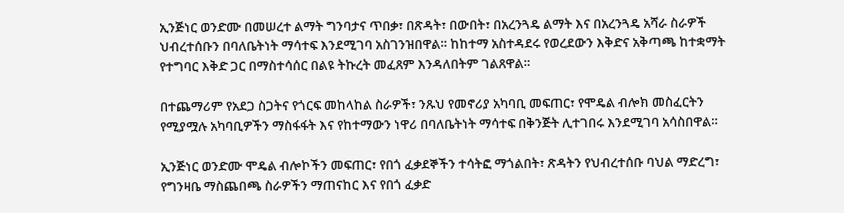ኢንጅነር ወንድሙ በመሠረተ ልማት ግንባታና ጥበቃ፣ በጽዳት፣ በውበት፣ በአረንጓዴ ልማት እና በአረንጓዴ አሻራ ስራዎች ህብረተሰቡን በባለቤትነት ማሳተፍ እንደሚገባ አስገንዝበዋል። ከከተማ አስተዳደሩ የወረደውን እቅድና አቅጣጫ ከተቋማት የተግባር እቅድ ጋር በማስተሳሰር በልዩ ትኩረት መፈጸም እንዳለበትም ገልጸዋል።

በተጨማሪም የአደጋ ስጋትና የጎርፍ መከላከል ስራዎች፣ ንጹህ የመኖሪያ አካባቢ መፍጠር፣ የሞዴል ብሎክ መስፈርትን የሚያሟሉ አካባቢዎችን ማስፋፋት እና የከተማውን ነዋሪ በባለቤትነት ማሳተፍ በቅንጅት ሊተገበሩ እንደሚገባ አሳስበዋል።

ኢንጅነር ወንድሙ ሞዴል ብሎኮችን መፍጠር፣ የበጎ ፈቃደኞችን ተሳትፎ ማጎልበት፣ ጽዳትን የህብረተሰቡ ባህል ማድረግ፣ የግንዛቤ ማስጨበጫ ስራዎችን ማጠናከር እና የበጎ ፈቃድ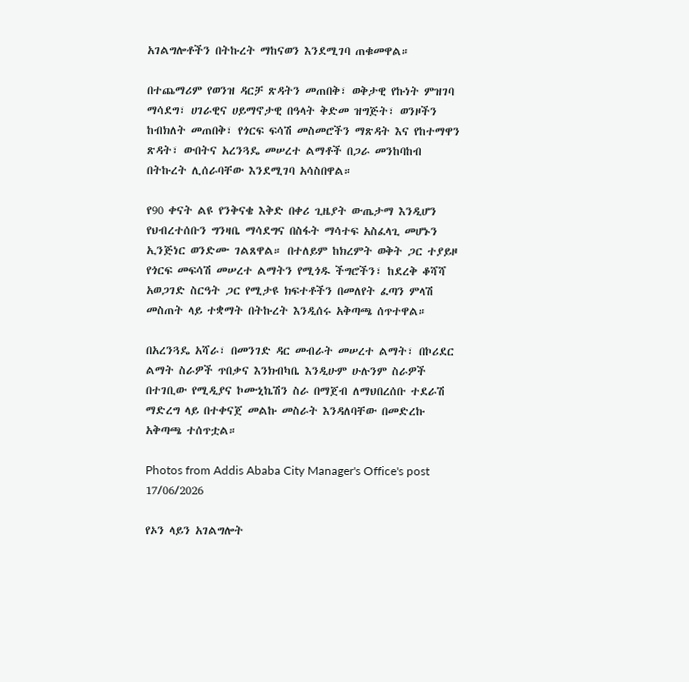አገልግሎቶችን በትኩረት ማከናወን እንደሚገባ ጠቁመዋል።

በተጨማሪም የወንዝ ዳርቻ ጽዳትን መጠበቅ፣ ወቅታዊ የኩነት ምዝገባ ማሳደግ፣ ሀገራዊና ሀይማኖታዊ በዓላት ቅድመ ዝግጅት፣ ወንዞችን ከብክለት መጠበቅ፣ የጎርፍ ፍሳሽ መስመሮችን ማጽዳት እና የከተማዋን ጽዳት፣ ውበትና አረንጓዴ መሠረተ ልማቶች በጋራ መንከባከብ በትኩረት ሊሰራባቸው እንደሚገባ አሳስበዋል።

የ90 ቀናት ልዩ የንቅናቄ እቅድ በቀሪ ጊዜያት ውጤታማ እንዲሆን የህብረተሰቡን ግንዛቤ ማሳደግና በስፋት ማሳተፍ አስፈላጊ መሆኑን ኢንጅነር ወንድሙ ገልጸዋል። በተለይም ከክረምት ወቅት ጋር ተያይዞ የጎርፍ መፍሳሽ መሠረተ ልማትን የሚጎዱ ችግሮችን፣ ከደረቅ ቆሻሻ አወጋገድ ስርዓት ጋር የሚታዩ ክፍተቶችን በመለየት ፈጣን ምላሽ መስጠት ላይ ተቋማት በትኩረት እንዲሰሩ አቅጣጫ ሰጥተዋል።

በአረንጓዴ አሻራ፣ በመንገድ ዳር መብራት መሠረተ ልማት፣ በኮሪደር ልማት ስራዎች ጥበቃና እንክብካቤ እንዲሁም ሁሉንም ስራዎች በተገቢው የሚዲያና ኮሙኒኬሽን ስራ በማጀብ ለማህበረሰቡ ተደራሽ ማድረግ ላይ በተቀናጀ መልኩ መስራት እንዳለባቸው በመድረኩ አቅጣጫ ተሰጥቷል።

Photos from Addis Ababa City Manager's Office's post 17/06/2026

የኦን ላይን አገልግሎት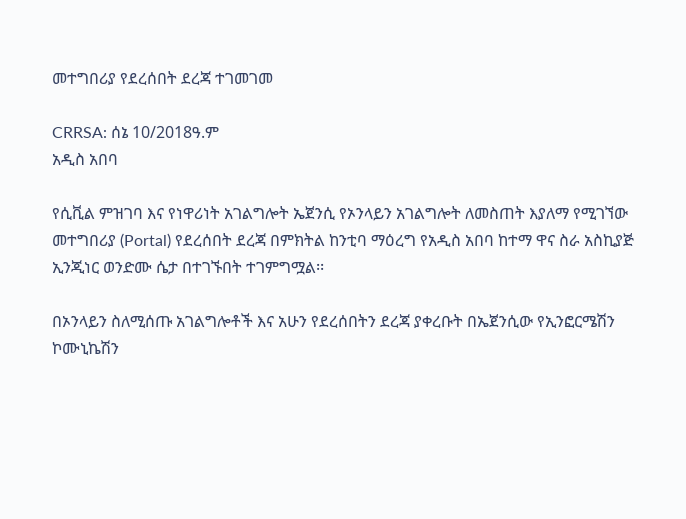መተግበሪያ የደረሰበት ደረጃ ተገመገመ

CRRSA: ሰኔ 10/2018ዓ.ም
አዲስ አበባ

የሲቪል ምዝገባ እና የነዋሪነት አገልግሎት ኤጀንሲ የኦንላይን አገልግሎት ለመስጠት እያለማ የሚገኘው መተግበሪያ (Portal) የደረሰበት ደረጃ በምክትል ከንቲባ ማዕረግ የአዲስ አበባ ከተማ ዋና ስራ አስኪያጅ ኢንጂነር ወንድሙ ሴታ በተገኙበት ተገምግሟል፡፡

በኦንላይን ስለሚሰጡ አገልግሎቶች እና አሁን የደረሰበትን ደረጃ ያቀረቡት በኤጀንሲው የኢንፎርሜሽን ኮሙኒኬሽን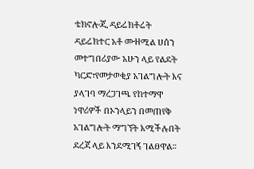ቴክኖሎጂ ዳይሬክቶሬት ዳይሬክተር አቶ ሙዘሚል ሀሰን መተግበሪያው አሁን ላይ የልደት ካርድ፣የመታወቂያ አገልግሎት እና ያላገባ ማረጋገጫ የከተማዋ ነዋሪዎች በኦንላይን በመጠየቅ አገልግሎት ማግኘት እሚችሉበት ደረጃ ላይ እንደሚገኝ ገልፀዋል፡፡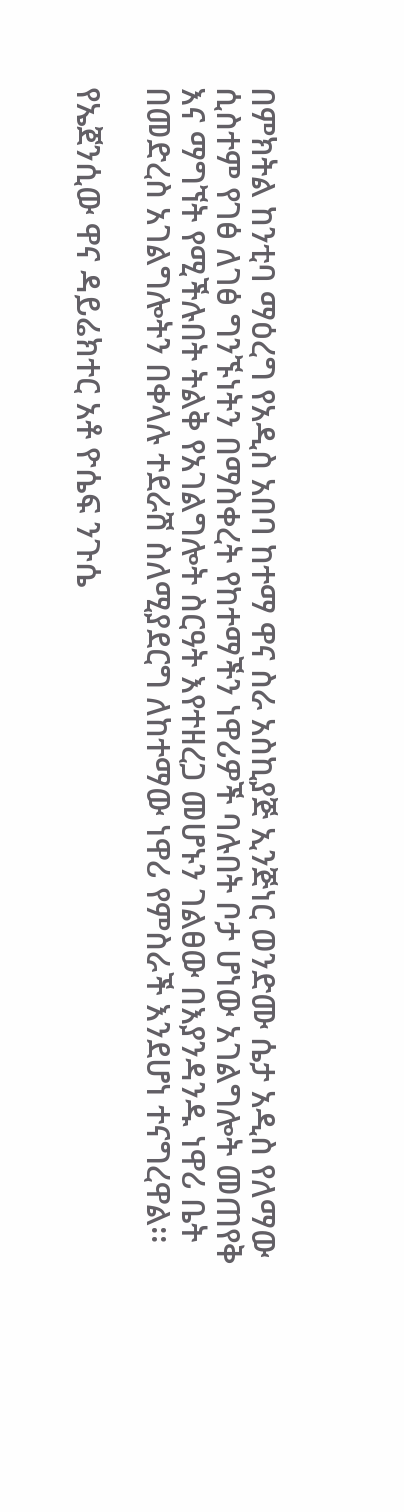በምክትል ከንቲባ ማዕረግ የአዲስ አበባ ከተማ ዋና ስራ አስኪያጅ ኢንጅነር ወንድሙ ሴታ አዲስ የለማው ሲስተም የገፅ ለገፅ ግንኙነትን በማስቀረት የከተማችን ነዋሪዎች ባሉበት ቦታ ሆነው አገልግሎት መጠየቅ እና ማግኘት የሚችሉበት ትልቅ የአገልግሎት ስርዓት እየተዘረጋ መሆኑን ገልፀው በእያንዳንዱ ነዋሪ ቤት በመድረስ አገልግሎትን በቀላሉ ተደራሽ ስለሚያደርግ ለከተማው ነዋሪ የምስራች እንደሆነ ተናግረዋል፡፡

የኤጀንሲው ዋና ዳይሬክተር አቶ ዮሴፍ ንጉሴ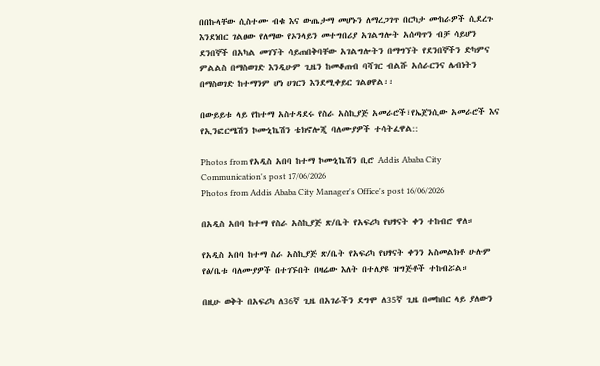በበኩላቸው ሲስተሙ ብቁ እና ውጤታማ መሆኑን ለማረጋገጥ በርካታ ሙከራዎች ሲደረጉ እንደነበር ገልፀው የለማው የኦንላይን መተግበሪያ አገልግሎት አሰጣጥን ብቻ ሳይሆን ደንበኞች በአካል መገኘት ሳይጠበቅባቸው አገልግሎትን በማግኘት የደንበኞችን ድካምና ምልልስ በማስወገድ እንዲሁም ጊዜን ከመቆጠብ ባሻገር ብልሹ አሰራርንና ሌብነትን በማስወገድ ከተማንም ሆነ ሀገርን እንደሚቀይር ገልፀዋል፡፡

በውይይቱ ላይ የከተማ አስተዳደሩ የስራ አስኪያጅ አመራሮች፣የኤጀንሲው አመራሮች እና የኢንፎርሜሽን ኮሙኒኬሽን ቴክኖሎጂ ባለሙያዎች ተሳትፈዋል::

Photos from የአዲስ አበባ ከተማ ኮሙኒኬሽን ቢሮ Addis Ababa City Communication's post 17/06/2026
Photos from Addis Ababa City Manager's Office's post 16/06/2026

በአዲስ አበባ ከተማ የስራ አስኪያጅ ጽ/ቤት የአፍሪካ የህፃናት ቀን ተከብሮ ዋለ።

የአዲስ አበባ ከተማ ስራ አስኪያጅ ጽ/ቤት የአፍሪካ የህፃናት ቀንን አስመልክቶ ሁሉም የፅ/ቤቱ ባለሙያዎች በተገኙበት በዛሬው እለት በተለያዩ ዝግጅቶች ተከብሯል።

በዚሁ ወቅት በአፍሪካ ለ36ኛ ጊዜ በአገራችን ደግሞ ለ35ኛ ጊዜ በመከበር ላይ ያለውን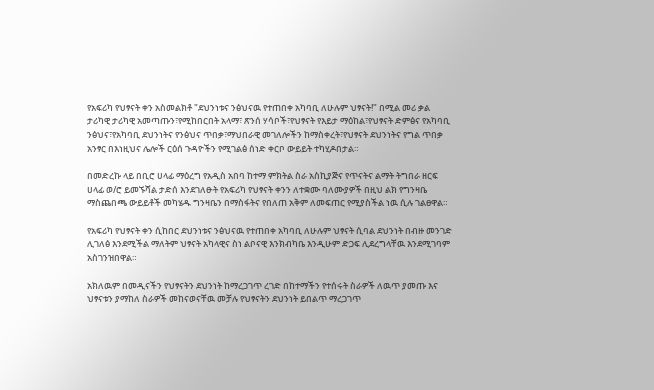የአፍሪካ የህፃናት ቀን አስመልክቶ "ደህንነቱና ንፅህናዉ የተጠበቀ አካባቢ ለሁሉም ህፃናት!" በሚል መሪ ቃል ታሪካዊ ታሪካዊ አመጣጡን፣የሚከበርበት አላማ፣ ጽንሰ ሃሳቦች፣የህፃናት የእይታ ማዕከል፣የህፃናት ድምፅና የአካባቢ ንፅህና፣የአካባቢ ደህንነትና የንፅህና ጥበቃ፣ማህበራዊ መገለሎችን ከማስቀረት፣የህፃናት ደህንነትና የግል ጥበቃ አንፃር በእነዚህና ሌሎች ርዕሰ ጉዳዮችን የሚገልፅ ሰነድ ቀርቦ ውይይት ተካሂዶበታል።

በመድረኩ ላይ በቢሮ ሀላፊ ማዕረግ የአዲስ አበባ ከተማ ምክትል ስራ አስኪያጅና የጥናትና ልማት ትግበራ ዘርፍ ሀላፊ ወ/ሮ ይመኙሻል ታድሰ እንደገለፁት የአፍሪካ የህፃናት ቀንን ለተቋሙ ባለሙያዎች በዚህ ልክ የግንዛቤ ማስጨበጫ ውይይቶች መካሄዱ ግንዛቤን በማስፋትና የበለጠ አቅም ለመፍጠር የሚያስችል ነዉ ሲሉ ገልፀዋል።

የአፍሪካ የህፃናት ቀን ሲከበር ደህንነቱና ንፅህናዉ የተጠበቀ አካባቢ ለሁሉም ህፃናት ሲባል ደህንነት በብዙ መንገድ ሊገለፅ እንደሚችል ማለትም ህፃናት አካላዊና ስነ ልቦናዊ እንክብካቤ እንዲሁም ድጋፍ ሊደረግላቸዉ እንደሚገባም አስገንዝበዋል።

አክለዉም በመዲናችን የህፃናትን ደህንነት ከማረጋገጥ ረገድ በከተማችን የተሰሩት ስራዎች ለዉጥ ያመጡ እና ህፃናቱን ያማከለ ስራዎች መከናወናቸዉ መቻሉ የህፃናትን ደህንነት ይበልጥ ማረጋገጥ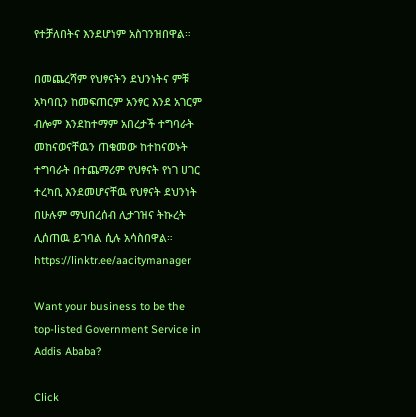የተቻለበትና እንደሆነም አስገንዝበዋል።

በመጨረሻም የህፃናትን ደህንነትና ምቹ አካባቢን ከመፍጠርም አንፃር እንደ አገርም ብሎም እንደከተማም አበረታች ተግባራት መከናወናቸዉን ጠቁመው ከተከናወኑት ተግባራት በተጨማሪም የህፃናት የነገ ሀገር ተረካቢ እንደመሆናቸዉ የህፃናት ደህንነት በሁሉም ማህበረሰብ ሊታገዝና ትኩረት ሊሰጠዉ ይገባል ሲሉ አሳስበዋል።
https://linktr.ee/aacitymanager

Want your business to be the top-listed Government Service in Addis Ababa?

Click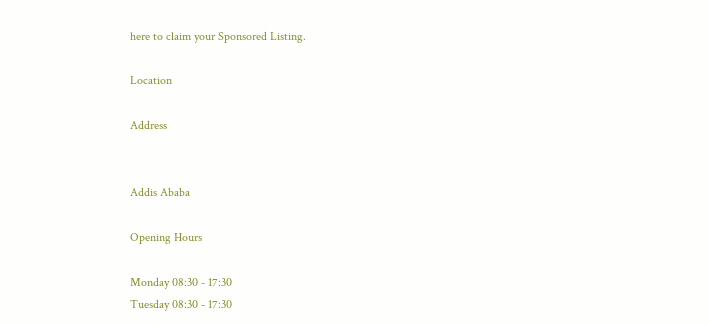here to claim your Sponsored Listing.

Location

Address


Addis Ababa

Opening Hours

Monday 08:30 - 17:30
Tuesday 08:30 - 17:30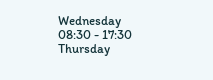Wednesday 08:30 - 17:30
Thursday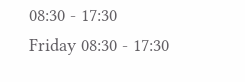08:30 - 17:30
Friday 08:30 - 17:30